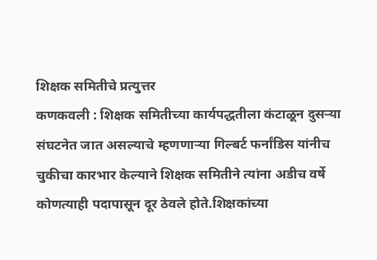शिक्षक समितीचे प्रत्युत्तर
कणकवली : शिक्षक समितीच्या कार्यपद्धतीला कंटाळून दुसऱ्या संघटनेत जात असल्याचे म्हणणाऱ्या गिल्बर्ट फर्नांडिस यांनीच चुकीचा कारभार केल्याने शिक्षक समितीने त्यांना अडीच वर्षे कोणत्याही पदापासून दूर ठेवले होते.शिक्षकांच्या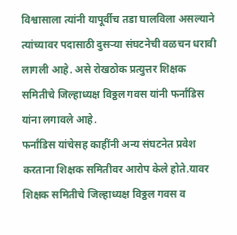विश्वासाला त्यांनी यापूर्वीच तडा घालविला असल्याने त्यांच्यावर पदासाठी दुसऱ्या संघटनेची वळचन धरावी लागली आहे. असे रोखठोक प्रत्युत्तर शिक्षक समितीचे जिल्हाध्यक्ष विठ्ठल गवस यांनी फर्नांडिस यांना लगावले आहे.
फर्नांडिस यांचेसह काहींनी अन्य संघटनेत प्रवेश करताना शिक्षक समितीवर आरोप केले होते.यावर शिक्षक समितीचे जिल्हाध्यक्ष विठ्ठल गवस व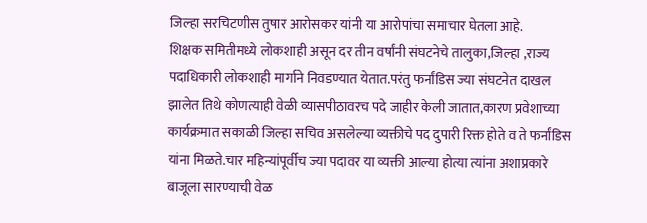जिल्हा सरचिटणीस तुषार आरोसकर यांनी या आरोपांचा समाचार घेतला आहे.
शिक्षक समितीमध्ये लोकशाही असून दर तीन वर्षांनी संघटनेचे तालुका,जिल्हा ,राज्य पदाधिकारी लोकशाही मार्गाने निवडण्यात येतात.परंतु फर्नांडिस ज्या संघटनेत दाखल झालेत तिथे कोणत्याही वेळी व्यासपीठावरच पदे जाहीर केली जातात,कारण प्रवेशाच्या कार्यक्रमात सकाळी जिल्हा सचिव असलेल्या व्यक्तीचे पद दुपारी रिक्त होते व ते फर्नांडिस यांना मिळते.चार महिन्यांपूर्वीच ज्या पदावर या व्यक्ती आल्या होत्या त्यांना अशाप्रकारे बाजूला सारण्याची वेळ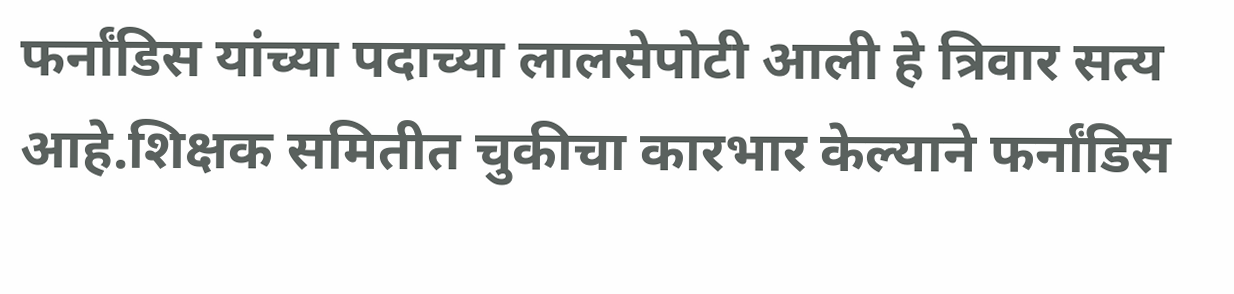फर्नांडिस यांच्या पदाच्या लालसेपोटी आली हे त्रिवार सत्य आहे.शिक्षक समितीत चुकीचा कारभार केल्याने फर्नांडिस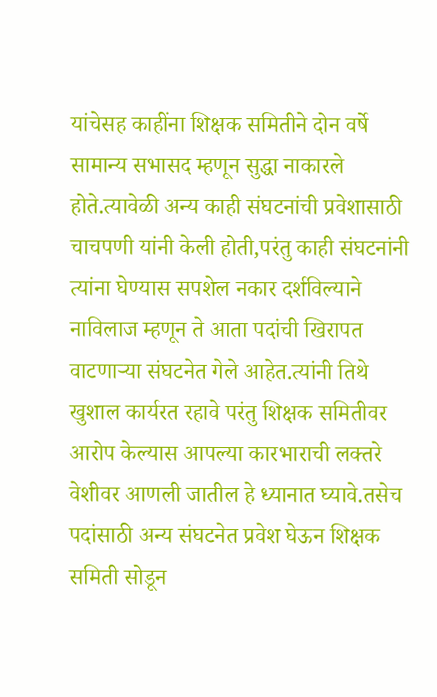यांचेसह काहींना शिक्षक समितीने दोन वर्षे सामान्य सभासद म्हणून सुद्धा नाकारले होते.त्यावेळी अन्य काही संघटनांची प्रवेशासाठी चाचपणी यांनी केली होती,परंतु काही संघटनांनी त्यांना घेण्यास सपशेल नकार दर्शविल्याने नाविलाज म्हणून ते आता पदांची खिरापत वाटणाऱ्या संघटनेत गेले आहेत.त्यांनी तिथे खुशाल कार्यरत रहावे परंतु शिक्षक समितीवर आरोप केल्यास आपल्या कारभाराची लक्तरे वेशीवर आणली जातील हे ध्यानात घ्यावे.तसेच पदांसाठी अन्य संघटनेत प्रवेश घेऊन शिक्षक समिती सोडून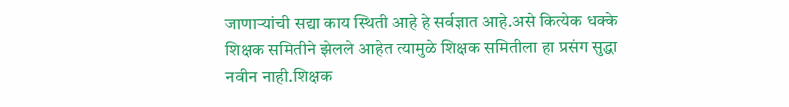जाणाऱ्यांची सद्या काय स्थिती आहे हे सर्वज्ञात आहे.असे कित्येक धक्के शिक्षक समितीने झेलले आहेत त्यामुळे शिक्षक समितीला हा प्रसंग सुद्धा नवीन नाही.शिक्षक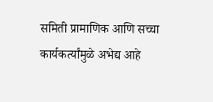समिती प्रामाणिक आणि सच्चा कार्यकर्त्यांमुळे अभेद्य आहे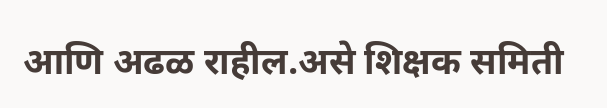आणि अढळ राहील.असे शिक्षक समिती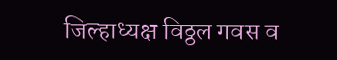जिल्हाध्यक्ष विठ्ठल गवस व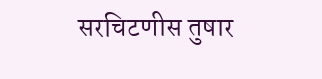सरचिटणीस तुषार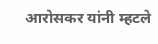आरोसकर यांनी म्हटले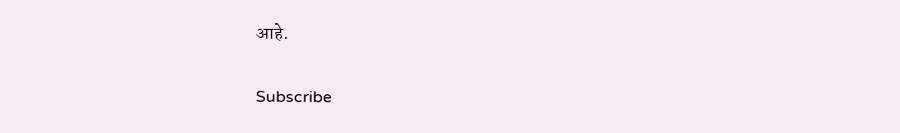आहे.


Subscribe